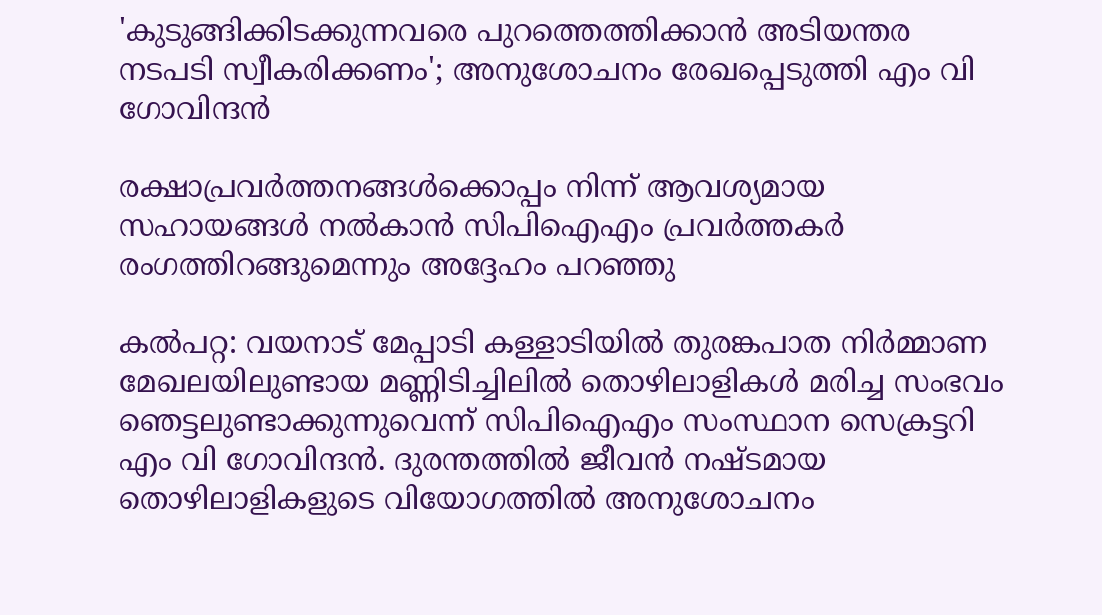'കുടുങ്ങിക്കിടക്കുന്നവരെ പുറത്തെത്തിക്കാൻ അടിയന്തര നടപടി സ്വീകരിക്കണം'; അനുശോചനം രേഖപ്പെടുത്തി എം വി ഗോവിന്ദൻ

രക്ഷാപ്രവർത്തനങ്ങൾക്കൊപ്പം നിന്ന്‌ ആവശ്യമായ സഹായങ്ങൾ നൽകാൻ സിപിഐഎം പ്രവർത്തകർ രംഗത്തിറങ്ങുമെന്നും അദ്ദേഹം പറഞ്ഞു

കൽപറ്റ: വയനാട് മേപ്പാടി കള്ളാടിയിൽ തുരങ്കപാത നിർമ്മാണ മേഖലയിലുണ്ടായ മണ്ണിടിച്ചിലിൽ തൊഴിലാളികൾ മരിച്ച സംഭവം ഞെട്ടലുണ്ടാക്കുന്നുവെന്ന് സിപിഐഎം സംസ്ഥാന സെക്രട്ടറി എം വി ഗോവിന്ദൻ. ദുരന്തത്തിൽ ജീവൻ നഷ്ടമായ തൊഴിലാളികളുടെ വിയോഗത്തിൽ അനുശോചനം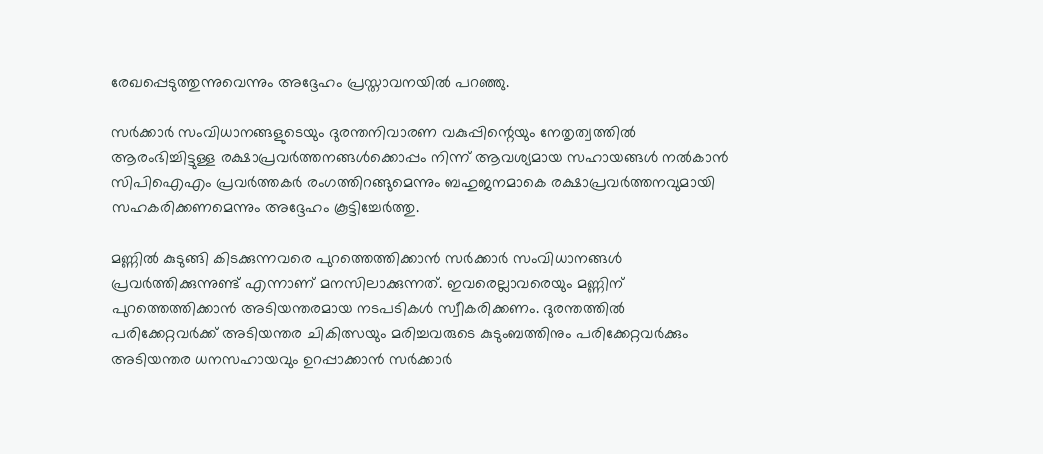രേഖപ്പെടുത്തുന്നുവെന്നും അദ്ദേഹം പ്രസ്താവനയിൽ പറഞ്ഞു.

സർക്കാർ സംവിധാനങ്ങളുടെയും ദുരന്തനിവാരണ വകുപ്പിന്റെയും നേതൃത്വത്തിൽ ആരംഭിച്ചിട്ടുള്ള രക്ഷാപ്രവർത്തനങ്ങൾക്കൊപ്പം നിന്ന്‌ ആവശ്യമായ സഹായങ്ങൾ നൽകാൻ സിപിഐഎം പ്രവർത്തകർ രംഗത്തിറങ്ങുമെന്നും ബഹുജനമാകെ രക്ഷാപ്രവർത്തനവുമായി സഹകരിക്കണമെന്നും അദ്ദേഹം കൂട്ടിച്ചേർത്തു.

മണ്ണിൽ കുടുങ്ങി കിടക്കുന്നവരെ പുറത്തെത്തിക്കാൻ സർക്കാർ സംവിധാനങ്ങൾ പ്രവർത്തിക്കുന്നുണ്ട്‌ എന്നാണ്‌ മനസിലാക്കുന്നത്‌. ഇവരെല്ലാവരെയും മണ്ണിന്‌ പുറത്തെത്തിക്കാൻ അടിയന്തരമായ നടപടികൾ സ്വീകരിക്കണം. ദുരന്തത്തിൽ പരിക്കേറ്റവർക്ക്‌ അടിയന്തര ചികിത്സയും മരിച്ചവരുടെ കുടുംബത്തിനും പരിക്കേറ്റവർക്കും അടിയന്തര ധനസഹായവും ഉറപ്പാക്കാൻ സർക്കാർ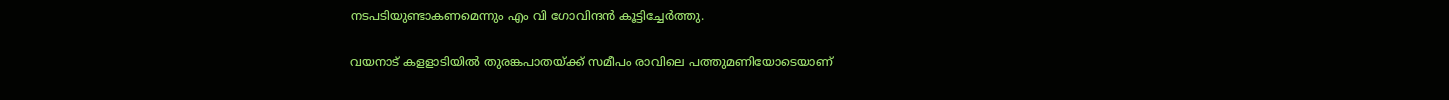നടപടിയുണ്ടാകണമെന്നും എം വി ഗോവിന്ദൻ കൂട്ടിച്ചേർത്തു.

വയനാട് കളളാടിയില്‍ തുരങ്കപാതയ്ക്ക് സമീപം രാവിലെ പത്തുമണിയോടെയാണ്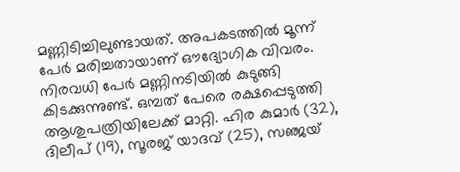മണ്ണിടിച്ചിലുണ്ടായത്. അപകടത്തില്‍ മൂന്ന് പേര്‍ മരിച്ചതായാണ് ഔദ്യോഗിക വിവരം. നിരവധി പേര്‍ മണ്ണിനടിയില്‍ കുടുങ്ങി കിടക്കുന്നുണ്ട്. ഒമ്പത് പേരെ രക്ഷപ്പെടുത്തി ആശുപത്രിയിലേക്ക് മാറ്റി. ഹിര കുമാര്‍ (32), ദിലീപ് (19), സൂരജ് യാദവ് (25), സഞ്ജയ്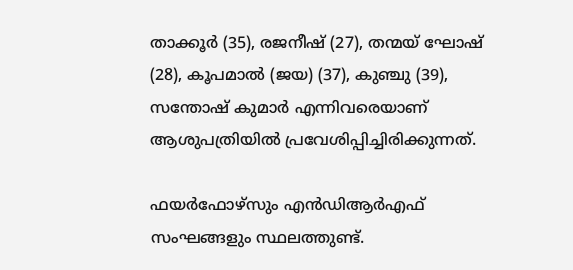താക്കൂര്‍ (35), രജനീഷ് (27), തന്മയ് ഘോഷ് (28), കൂപമാല്‍ (ജയ) (37), കുഞ്ചു (39), സന്തോഷ് കുമാര്‍ എന്നിവരെയാണ് ആശുപത്രിയില്‍ പ്രവേശിപ്പിച്ചിരിക്കുന്നത്.

ഫയര്‍ഫോഴ്സും എന്‍ഡിആര്‍എഫ് സംഘങ്ങളും സ്ഥലത്തുണ്ട്.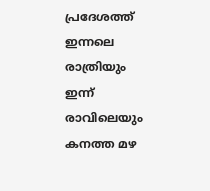പ്രദേശത്ത് ഇന്നലെ രാത്രിയും ഇന്ന് രാവിലെയും കനത്ത മഴ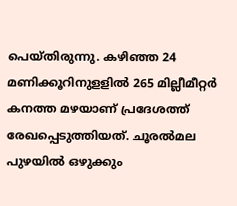പെയ്തിരുന്നു. കഴിഞ്ഞ 24 മണിക്കൂറിനുളളില്‍ 265 മില്ലീമീറ്റര്‍ കനത്ത മഴയാണ് പ്രദേശത്ത് രേഖപ്പെടുത്തിയത്. ചൂരല്‍മല പുഴയില്‍ ഒഴുക്കും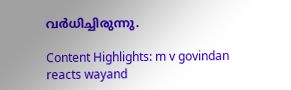വര്‍ധിച്ചിരുന്നു.

Content Highlights: m v govindan reacts wayand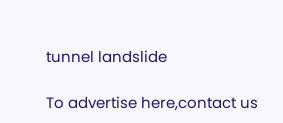tunnel landslide

To advertise here,contact us